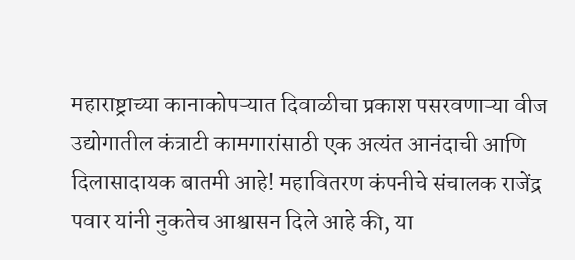महाराष्ट्राच्या कानाकोपऱ्यात दिवाळीचा प्रकाश पसरवणाऱ्या वीज उद्योगातील कंत्राटी कामगारांसाठी एक अत्यंत आनंदाची आणि दिलासादायक बातमी आहे! महावितरण कंपनीचे संचालक राजेंद्र पवार यांनी नुकतेच आश्वासन दिले आहे की, या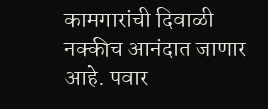कामगारांची दिवाळी नक्कीच आनंदात जाणार आहे. पवार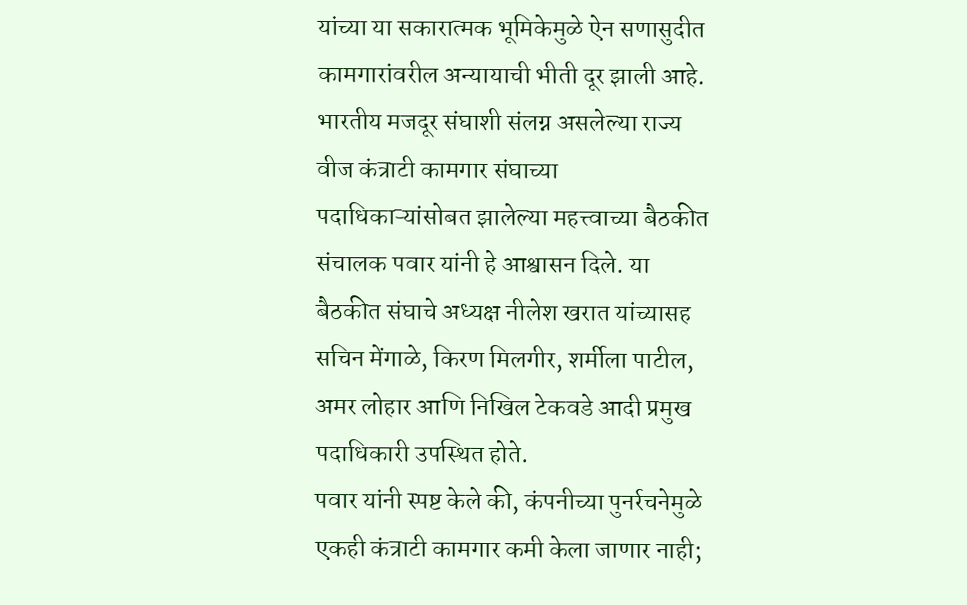यांच्या या सकारात्मक भूमिकेमुळे ऐन सणासुदीत कामगारांवरील अन्यायाची भीती दूर झाली आहे.
भारतीय मजदूर संघाशी संलग्न असलेल्या राज्य वीज कंत्राटी कामगार संघाच्या पदाधिकाऱ्यांसोबत झालेल्या महत्त्वाच्या बैठकीत संचालक पवार यांनी हे आश्वासन दिले. या बैठकीत संघाचे अध्यक्ष नीलेश खरात यांच्यासह सचिन मेंगाळे, किरण मिलगीर, शर्मीला पाटील, अमर लोहार आणि निखिल टेकवडे आदी प्रमुख पदाधिकारी उपस्थित होते.
पवार यांनी स्पष्ट केले की, कंपनीच्या पुनर्रचनेमुळे एकही कंत्राटी कामगार कमी केला जाणार नाही;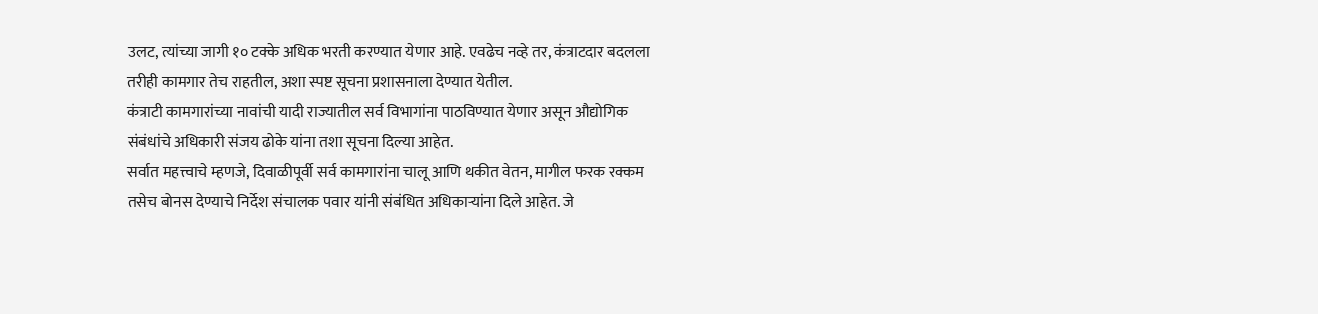उलट, त्यांच्या जागी १० टक्के अधिक भरती करण्यात येणार आहे. एवढेच नव्हे तर, कंत्राटदार बदलला तरीही कामगार तेच राहतील, अशा स्पष्ट सूचना प्रशासनाला देण्यात येतील.
कंत्राटी कामगारांच्या नावांची यादी राज्यातील सर्व विभागांना पाठविण्यात येणार असून औद्योगिक संबंधांचे अधिकारी संजय ढोके यांना तशा सूचना दिल्या आहेत.
सर्वात महत्त्वाचे म्हणजे, दिवाळीपूर्वी सर्व कामगारांना चालू आणि थकीत वेतन, मागील फरक रक्कम तसेच बोनस देण्याचे निर्देश संचालक पवार यांनी संबंधित अधिकाऱ्यांना दिले आहेत. जे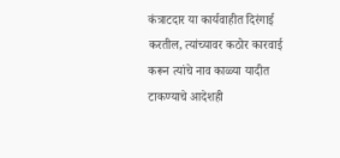कंत्राटदार या कार्यवाहीत दिरंगाई करतील, त्यांच्यावर कठोर कारवाई करून त्यांचे नाव काळ्या यादीत टाकण्याचे आदेशही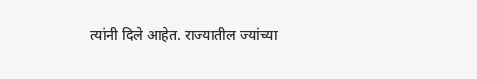त्यांनी दिले आहेत. राज्यातील ज्यांच्या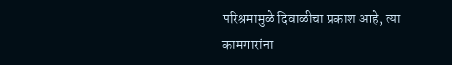परिश्रमामुळे दिवाळीचा प्रकाश आहे, त्या कामगारांना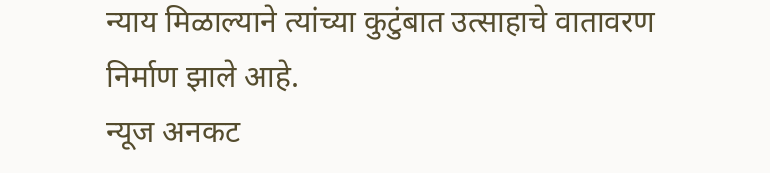न्याय मिळाल्याने त्यांच्या कुटुंबात उत्साहाचे वातावरण निर्माण झाले आहे.
न्यूज अनकट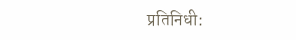प्रतिनिधी: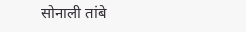सोनाली तांबे